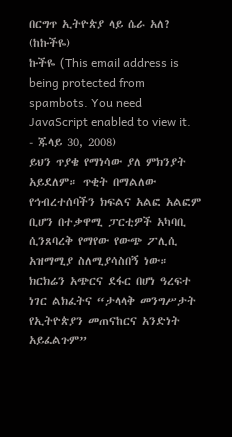በርግጥ ኢትዮጵያ ላይ ሴራ አለ? (ከኩችዬ)
ኩችዬ (This email address is being protected from spambots. You need JavaScript enabled to view it. - ጁላይ 30, 2008)
ይህን ጥያቄ የማነሳው ያለ ምክንያት አይደለም። ጥቂት በማልለው የኅብረተሰባችን ክፍልና አልፎ አልፎም ቢሆን በተቃዋሚ ፓርቲዎች አካባቢ ሲንጸባረቅ የማየው የውጭ ፖሊሲ አዝማሚያ ስለሚያሳስበኝ ነው። ክርክሬን አጭርና ደፋር በሆነ ዓረፍተ ነገር ልክፈትና “ታላላቅ መንግሥታት የኢትዮጵያን መጠናከርና አንድነት አይፈልጉም”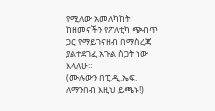የሚለው አመለካከት ከዘመናችን የፖለቲካ ጭብጥ ጋር የማይገናዘብ በማስረጃ ያልተደገፈ አጉል ስጋት ነው እላለሁ።
(ሙሉውን በፒ.ዲ.ኤፍ. ለማንበብ እዚህ ይጫኑ!)